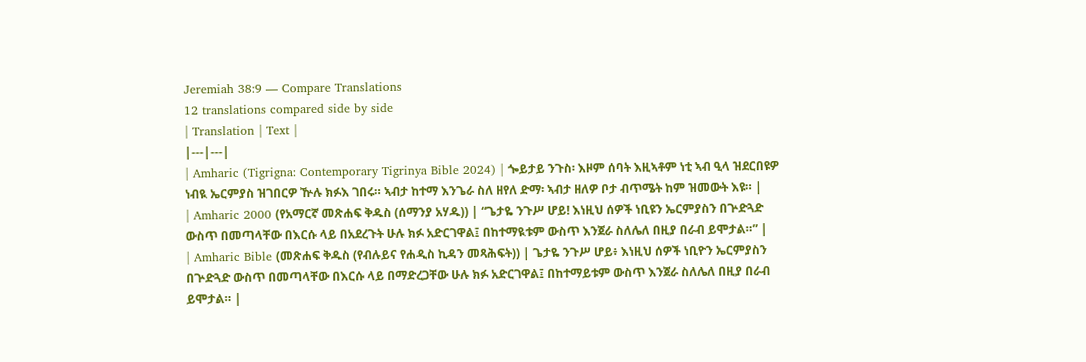Jeremiah 38:9 — Compare Translations
12 translations compared side by side
| Translation | Text |
|---|---|
| Amharic (Tigrigna: Contemporary Tigrinya Bible 2024) | ጐይታይ ንጉስ፡ እዞም ሰባት እዚኣቶም ነቲ ኣብ ዒላ ዝደርበዩዎ ነብዪ ኤርምያስ ዝገበርዎ ዅሉ ክፉእ ገበሩ። ኣብታ ከተማ እንጌራ ስለ ዘየለ ድማ፡ ኣብታ ዘለዎ ቦታ ብጥሜት ከም ዝመውት እዩ። |
| Amharic 2000 (የአማርኛ መጽሐፍ ቅዱስ (ሰማንያ አሃዱ)) | “ጌታዬ ንጉሥ ሆይ! እነዚህ ሰዎች ነቢዩን ኤርምያስን በጕድጓድ ውስጥ በመጣላቸው በእርሱ ላይ በአደረጉት ሁሉ ክፉ አድርገዋል፤ በከተማዪቱም ውስጥ እንጀራ ስለሌለ በዚያ በራብ ይሞታል።” |
| Amharic Bible (መጽሐፍ ቅዱስ (የብሉይና የሐዲስ ኪዳን መጻሕፍት)) | ጌታዬ ንጉሥ ሆይ፥ እነዚህ ሰዎች ነቢዮን ኤርምያስን በጕድጓድ ውስጥ በመጣላቸው በእርሱ ላይ በማድረጋቸው ሁሉ ክፉ አድርገዋል፤ በከተማይቱም ውስጥ እንጀራ ስለሌለ በዚያ በራብ ይሞታል። |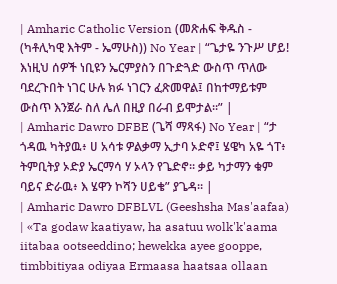| Amharic Catholic Version (መጽሐፍ ቅዱስ - (ካቶሊካዊ እትም - ኤማሁስ)) No Year | “ጌታዬ ንጉሥ ሆይ! እነዚህ ሰዎች ነቢዩን ኤርምያስን በጉድጓድ ውስጥ ጥለው ባደረጉበት ነገር ሁሉ ክፉ ነገርን ፈጽመዋል፤ በከተማይቱም ውስጥ እንጀራ ስለ ሌለ በዚያ በራብ ይሞታል።” |
| Amharic Dawro DFBE (ጌሻ ማጻፋ) No Year | “ታ ጎዳዉ ካትያዉ፥ ሀ አሳቱ ዎልቃማ ኢታባ ኦድኖ፤ ሄዌካ አዬ ጎፐ፥ ትምቢትያ ኦድያ ኤርማሳ ሃ ኦላን የጌድኖ። ቃይ ካታማን ቁም ባይና ድራዉ፥ እ ሄዋን ኮሻን ሀይቄ” ያጌዳ። |
| Amharic Dawro DFBLVL (Geeshsha Mas'aafaa) | «Ta godaw kaatiyaw, ha asatuu wolk'k'aama iitabaa ootseeddino; hewekka ayee gooppe, timbbitiyaa odiyaa Ermaasa haatsaa ollaan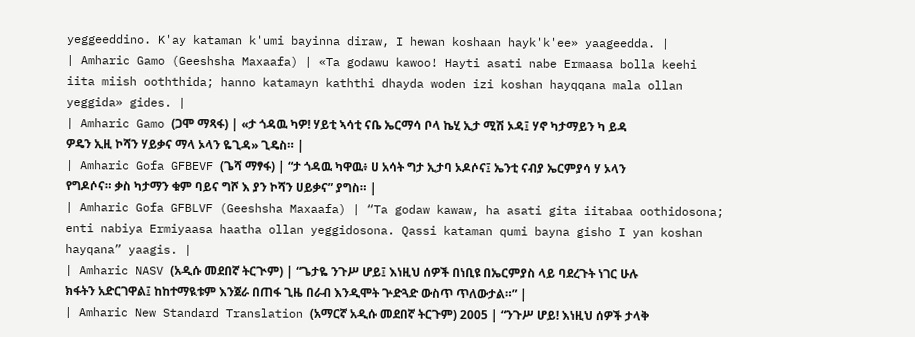yeggeeddino. K'ay kataman k'umi bayinna diraw, I hewan koshaan hayk'k'ee» yaageedda. |
| Amharic Gamo (Geeshsha Maxaafa) | «Ta godawu kawoo! Hayti asati nabe Ermaasa bolla keehi iita miish ooththida; hanno katamayn kaththi dhayda woden izi koshan hayqqana mala ollan yeggida» gides. |
| Amharic Gamo (ጋሞ ማጻፋ) | «ታ ጎዳዉ ካዎ! ሃይቲ ኣሳቲ ናቤ ኤርማሳ ቦላ ኬሂ ኢታ ሚሽ ኦዳ፤ ሃኖ ካታማይን ካ ይዳ ዎዴን ኢዚ ኮሻን ሃይቃና ማላ ኦላን ዬጊዳ» ጊዴስ። |
| Amharic Gofa GFBEVF (ጌሻ ማፃፋ) | “ታ ጎዳዉ ካዋዉ፥ ሀ አሳት ግታ ኢታባ ኦዶሶና፤ ኤንቲ ናብያ ኤርምያሳ ሃ ኦላን የግዶሶና። ቃስ ካታማን ቁም ባይና ግሾ እ ያን ኮሻን ሀይቃና” ያግስ። |
| Amharic Gofa GFBLVF (Geeshsha Maxaafa) | “Ta godaw kawaw, ha asati gita iitabaa oothidosona; enti nabiya Ermiyaasa haatha ollan yeggidosona. Qassi kataman qumi bayna gisho I yan koshan hayqana” yaagis. |
| Amharic NASV (አዲሱ መደበኛ ትርጒም) | “ጌታዬ ንጉሥ ሆይ፤ እነዚህ ሰዎች በነቢዩ በኤርምያስ ላይ ባደረጉት ነገር ሁሉ ክፋትን አድርገዋል፤ ከከተማዪቱም እንጀራ በጠፋ ጊዜ በራብ እንዲሞት ጕድጓድ ውስጥ ጥለውታል።” |
| Amharic New Standard Translation (አማርኛ አዲሱ መደበኛ ትርጉም) 2005 | “ንጉሥ ሆይ! እነዚህ ሰዎች ታላቅ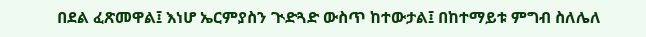በደል ፈጽመዋል፤ እነሆ ኤርምያስን ጒድጓድ ውስጥ ከተውታል፤ በከተማይቱ ምግብ ስለሌለ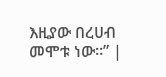እዚያው በረሀብ መሞቱ ነው።” |